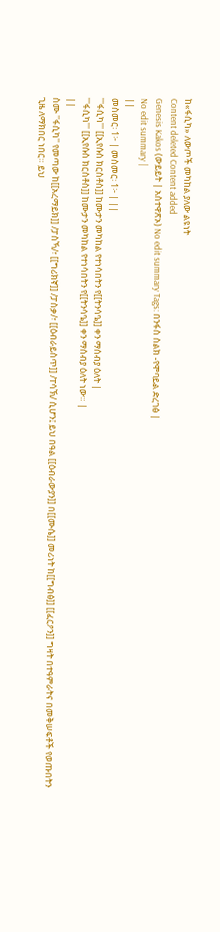ከ«ፋሲካ» ለውጦች መካከል ያለው ልዩነት
Content deleted Content added
Genesis Kakos (ውይይት | አስተዋጽኦ) No edit summary Tags: በንፋስ ስልክ -የሞባይል ድረገፅ |
No edit summary |
||
መስመር፡ 1፦ | መስመር፡ 1፦ | ||
'''ፋሲካ''' [[ኢየሱስ ክርስቶስ]] ከሙታን መካከል የተነሳበትን የ[[ትንሳዔ]] ቀን ማሰብያ ዕለት |
'''ፋሲካ''' [[ኢየሱስ ክርስቶስ]] ከሙታን መካከል የተነሳበትን የ[[ትንሳዔ]] ቀን ማሰብያ ዕለት ነው። |
||
ስሙ ''ፋሲካ'' የመጣው ከ[[አረማይክ]] /ፓስኻ/፣ [[ግሪክኛ]] /ፓስቃ/፣ [[ዕብራይስጥ]] /ፐሳኽ/ ሲሆን፤ ይህ በዓል [[ዕብራውያን]] በ[[ሙሴ]] መሪነት ከ[[ግብፅ]] [[ፈርዖን]] ግዛት በተዓምራትና በመቅሠፍቶች የወጡበትን ጊዜ ለማክበር ነበር። ይህ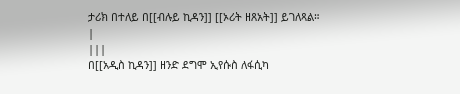ታሪክ በተለይ በ[[ብሉይ ኪዳን]] [[ኦሪት ዘጸአት]] ይገለጻል። |
|||
በ[[አዲስ ኪዳን]] ዘንድ ደግሞ ኢየሱስ ለፋሲካ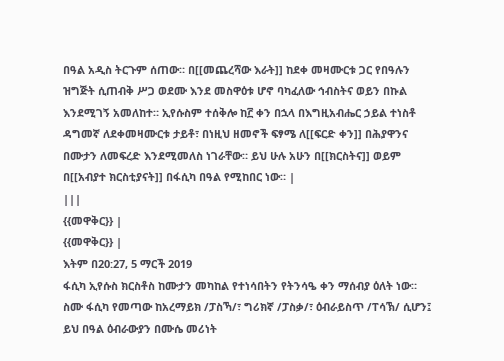በዓል አዲስ ትርጉም ሰጠው። በ[[መጨረሻው እራት]] ከደቀ መዛሙርቱ ጋር የበዓሉን ዝግጅት ሲጠብቅ ሥጋ ወደሙ እንደ መስዋዕቱ ሆኖ ባካፈለው ኅብስትና ወይን በኩል እንደሚገኝ አመለከተ። ኢየሱስም ተሰቅሎ ከ፫ ቀን በኋላ በእግዚአብሔር ኃይል ተነስቶ ዳግመኛ ለደቀመዛሙርቱ ታይቶ፣ በነዚህ ዘመኖች ፍፃሜ ለ[[ፍርድ ቀን]] በሕያዋንና በሙታን ለመፍረድ እንደሚመለስ ነገራቸው። ይህ ሁሉ አሁን በ[[ክርስትና]] ወይም በ[[አብያተ ክርስቲያናት]] በፋሲካ በዓል የሚከበር ነው። |
|||
{{መዋቅር}} |
{{መዋቅር}} |
እትም በ20:27, 5 ማርች 2019
ፋሲካ ኢየሱስ ክርስቶስ ከሙታን መካከል የተነሳበትን የትንሳዔ ቀን ማሰብያ ዕለት ነው።
ስሙ ፋሲካ የመጣው ከአረማይክ /ፓስኻ/፣ ግሪክኛ /ፓስቃ/፣ ዕብራይስጥ /ፐሳኽ/ ሲሆን፤ ይህ በዓል ዕብራውያን በሙሴ መሪነት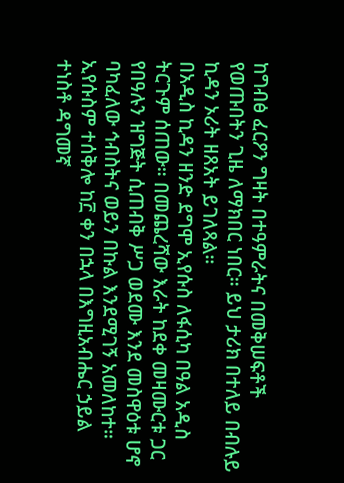ከግብፅ ፈርዖን ግዛት በተዓምራትና በመቅሠፍቶች የወጡበትን ጊዜ ለማክበር ነበር። ይህ ታሪክ በተለይ በብሉይ ኪዳን ኦሪት ዘጸአት ይገለጻል።
በአዲስ ኪዳን ዘንድ ደግሞ ኢየሱስ ለፋሲካ በዓል አዲስ ትርጉም ሰጠው። በመጨረሻው እራት ከደቀ መዛሙርቱ ጋር የበዓሉን ዝግጅት ሲጠብቅ ሥጋ ወደሙ እንደ መስዋዕቱ ሆኖ ባካፈለው ኅብስትና ወይን በኩል እንደሚገኝ አመለከተ። ኢየሱስም ተሰቅሎ ከ፫ ቀን በኋላ በእግዚአብሔር ኃይል ተነስቶ ዳግመኛ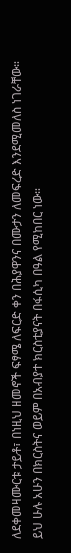ለደቀመዛሙርቱ ታይቶ፣ በነዚህ ዘመኖች ፍፃሜ ለፍርድ ቀን በሕያዋንና በሙታን ለመፍረድ እንደሚመለስ ነገራቸው። ይህ ሁሉ አሁን በክርስትና ወይም በአብያተ ክርስቲያናት በፋሲካ በዓል የሚከበር ነው።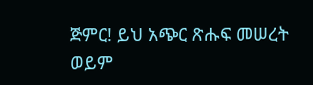ጅምር! ይህ አጭር ጽሑፍ መሠረት ወይም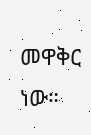መዋቅር ነው።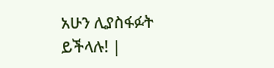አሁን ሊያስፋፉት ይችላሉ! |